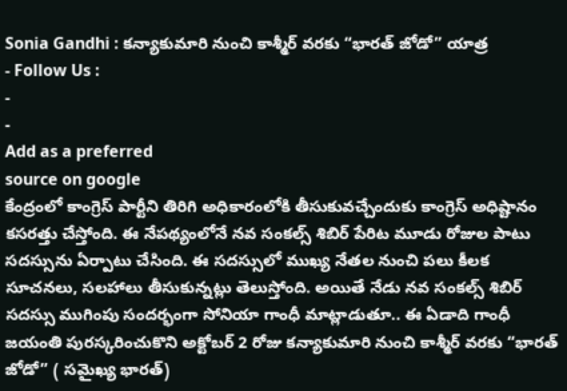Sonia Gandhi : కన్యాకుమారి నుంచి కాశ్మీర్ వరకు “భారత్ జోడో” యాత్ర
- Follow Us :
-
-
Add as a preferred
source on google
కేంద్రంలో కాంగ్రెస్ పార్టీని తిరిగి అధికారంలోకి తీసుకువచ్చేందుకు కాంగ్రెస్ అధిష్టానం కసరత్తు చేస్తోంది. ఈ నేపథ్యంలోనే నవ సంకల్స్ శిబిర్ పేరిట మూడు రోజుల పాటు సదస్సును ఏర్పాటు చేసింది. ఈ సదస్సులో ముఖ్య నేతల నుంచి పలు కీలక సూచనలు, సలహాలు తీసుకున్నట్లు తెలుస్తోంది. అయితే నేడు నవ సంకల్స్ శిబిర్ సదస్సు ముగింపు సందర్భంగా సోనియా గాంధీ మాట్లాడుతూ.. ఈ ఏడాది గాంధీ జయంతి పురస్కరించుకొని అక్టోబర్ 2 రోజు కన్యాకుమారి నుంచి కాశ్మీర్ వరకు “భారత్ జోడో” ( సమైఖ్య భారత్)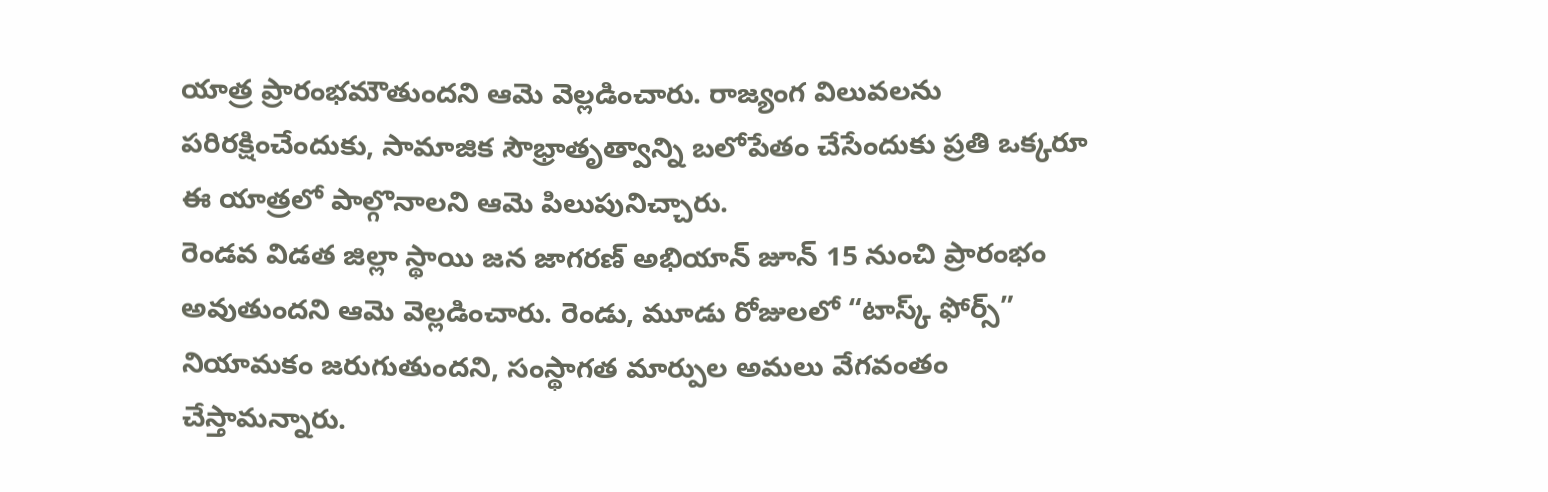యాత్ర ప్రారంభమౌతుందని ఆమె వెల్లడించారు. రాజ్యంగ విలువలను పరిరక్షించేందుకు, సామాజిక సౌభ్రాతృత్వాన్ని బలోపేతం చేసేందుకు ప్రతి ఒక్కరూ ఈ యాత్రలో పాల్గొనాలని ఆమె పిలుపునిచ్చారు.
రెండవ విడత జిల్లా స్థాయి జన జాగరణ్ అభియాన్ జూన్ 15 నుంచి ప్రారంభం అవుతుందని ఆమె వెల్లడించారు. రెండు, మూడు రోజులలో “టాస్క్ ఫోర్స్” నియామకం జరుగుతుందని, సంస్థాగత మార్పుల అమలు వేగవంతం చేస్తామన్నారు.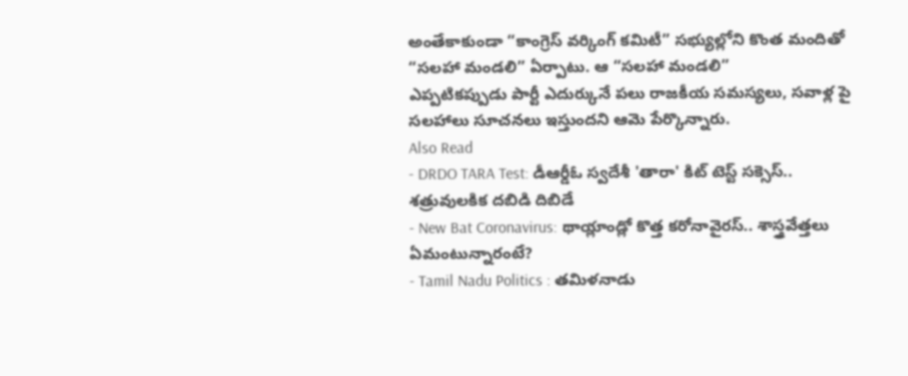అంతేకాకుండా “కాంగ్రెస్ వర్కింగ్ కమిటీ” సభ్యుల్లోని కొంత మందితో “సలహా మండలి” ఏర్పాటు. ఆ “సలహా మండలి”
ఎప్పటికప్పుడు పార్టీ ఎదుర్కునే పలు రాజకీయ సమస్యలు, సవాళ్ల పై సలహాలు సూచనలు ఇస్తుందని ఆమె పేర్కొన్నారు.
Also Read
- DRDO TARA Test: డీఆర్డీఓ స్వదేశీ 'తారా' కిట్ టెస్ట్ సక్సెస్.. శత్రువులకిక దబిడి దిబిడే
- New Bat Coronavirus: థాయ్లాండ్లో కొత్త కరోనావైరస్.. శాస్త్రవేత్తలు ఏమంటున్నారంటే?
- Tamil Nadu Politics : తమిళనాడు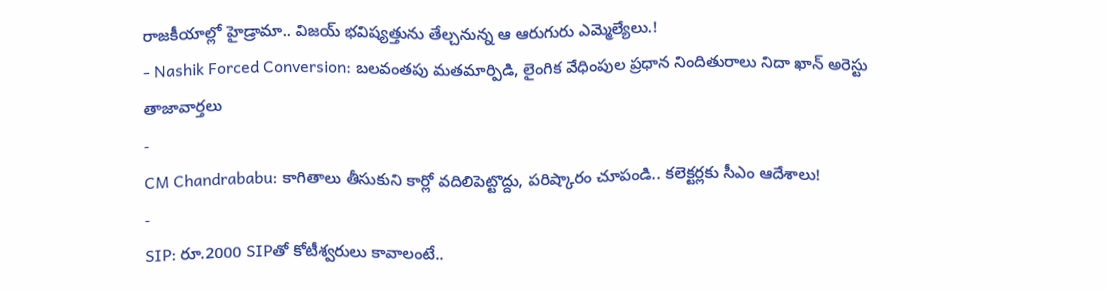రాజకీయాల్లో హైడ్రామా.. విజయ్ భవిష్యత్తును తేల్చనున్న ఆ ఆరుగురు ఎమ్మెల్యేలు.!
- Nashik Forced Conversion: బలవంతపు మతమార్పిడి, లైంగిక వేధింపుల ప్రధాన నిందితురాలు నిదా ఖాన్ అరెస్టు
తాజావార్తలు
-
CM Chandrababu: కాగితాలు తీసుకుని కార్లో వదిలిపెట్టొద్దు, పరిష్కారం చూపండి.. కలెక్టర్లకు సీఎం ఆదేశాలు!
-
SIP: రూ.2000 SIPతో కోటీశ్వరులు కావాలంటే..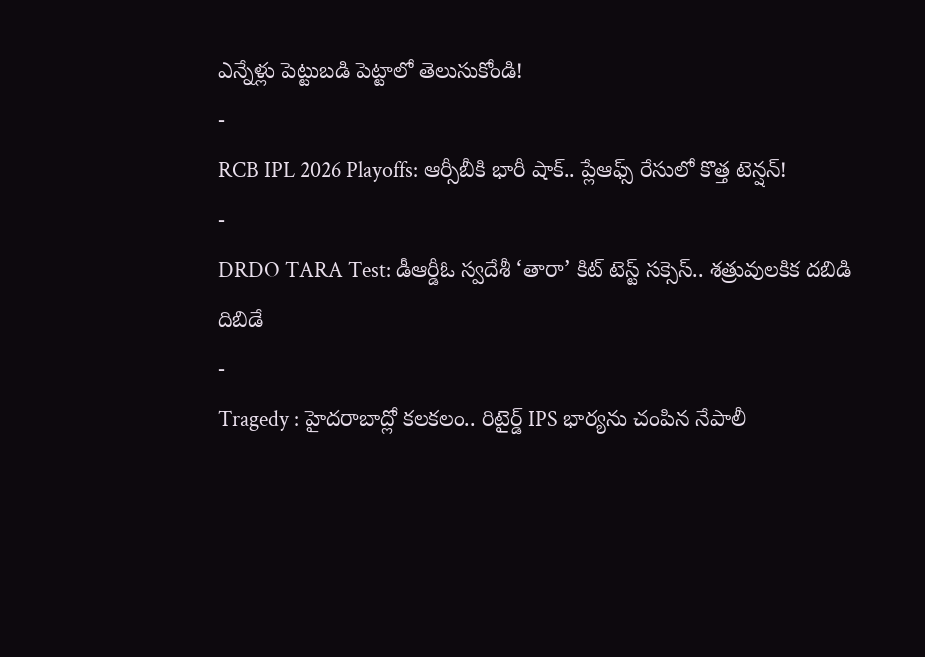ఎన్నేళ్లు పెట్టుబడి పెట్టాలో తెలుసుకోండి!
-
RCB IPL 2026 Playoffs: ఆర్సీబీకి భారీ షాక్.. ప్లేఆఫ్స్ రేసులో కొత్త టెన్షన్!
-
DRDO TARA Test: డీఆర్డీఓ స్వదేశీ ‘తారా’ కిట్ టెస్ట్ సక్సెస్.. శత్రువులకిక దబిడి దిబిడే
-
Tragedy : హైదరాబాద్లో కలకలం.. రిటైర్డ్ IPS భార్యను చంపిన నేపాలీ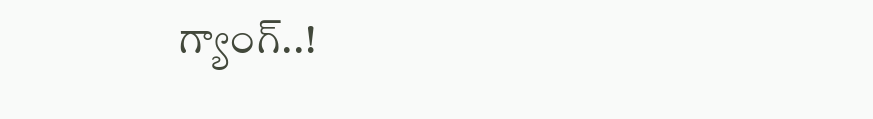గ్యాంగ్..!